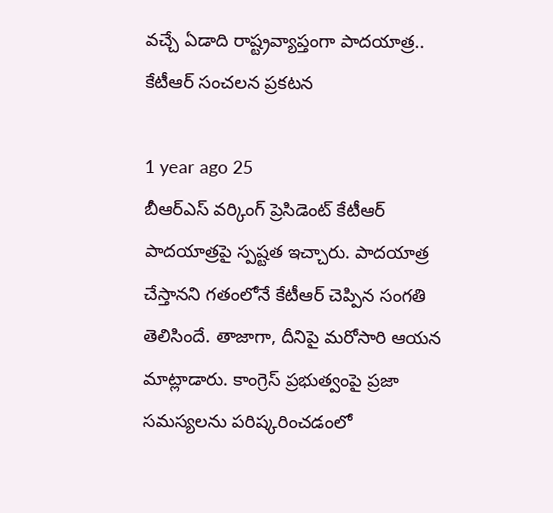వచ్చే ఏడాది రాష్ట్రవ్యాప్తంగా పాదయాత్ర.. కేటీఆర్ సంచలన ప్రకటన

1 year ago 25
బీఆర్ఎస్ వర్కింగ్ ప్రెసిడెంట్ కేటీఆర్ పాదయాత్రపై స్పష్టత ఇచ్చారు. పాదయాత్ర చేస్తానని గతంలోనే కేటీఆర్ చెప్పిన సంగతి తెలిసిందే. తాజాగా, దీనిపై మరోసారి ఆయన మాట్లాడారు. కాంగ్రెస్ ప్రభుత్వంపై ప్రజా సమస్యలను పరిష్కరించడంలో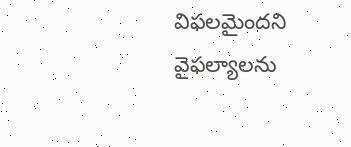విఫలమైందని వైఫల్యాలను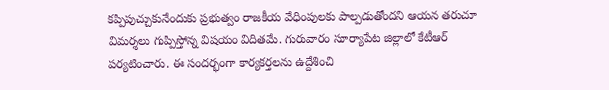కప్పిపుచ్చుకునేందుకు ప్రభుత్వం రాజకీయ వేధింపులకు పాల్పడుతోందని ఆయన తరుచూ విమర్శలు గుప్పిస్తోన్న విషయం విదితమే. గురువారం సూర్యాపేట జిల్లాలో కేటీఆర్ పర్యటించారు. ఈ సందర్భంగా కార్యకర్తలను ఉద్దేశించి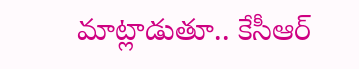మాట్లాడుతూ.. కేసీఆర్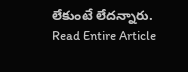లేకుంటే లేదన్నారు.
Read Entire Article